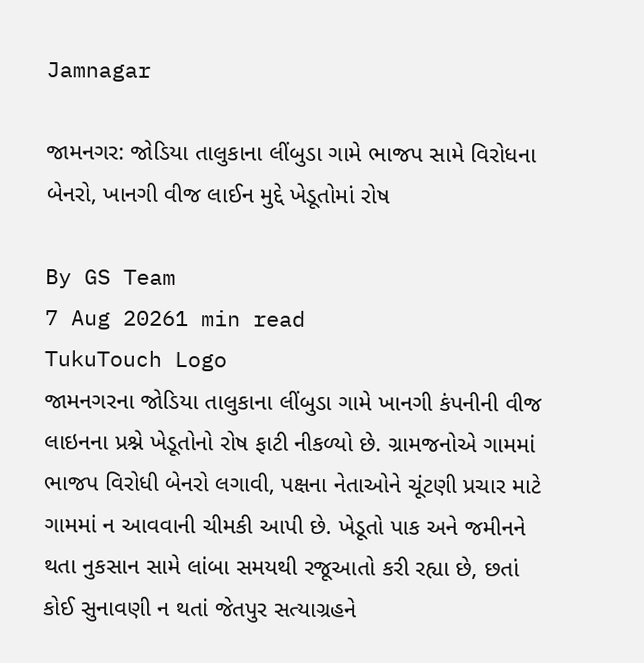Jamnagar

જામનગર: જોડિયા તાલુકાના લીંબુડા ગામે ભાજપ સામે વિરોધના બેનરો, ખાનગી વીજ લાઈન મુદ્દે ખેડૂતોમાં રોષ

By GS Team
7 Aug 20261 min read
TukuTouch Logo
જામનગરના જોડિયા તાલુકાના લીંબુડા ગામે ખાનગી કંપનીની વીજ લાઇનના પ્રશ્ને ખેડૂતોનો રોષ ફાટી નીકળ્યો છે. ગ્રામજનોએ ગામમાં ભાજપ વિરોધી બેનરો લગાવી, પક્ષના નેતાઓને ચૂંટણી પ્રચાર માટે ગામમાં ન આવવાની ચીમકી આપી છે. ખેડૂતો પાક અને જમીનને થતા નુકસાન સામે લાંબા સમયથી રજૂઆતો કરી રહ્યા છે, છતાં કોઈ સુનાવણી ન થતાં જેતપુર સત્યાગ્રહને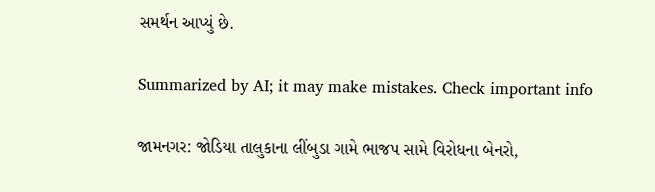સમર્થન આપ્યું છે.

Summarized by AI; it may make mistakes. Check important info

જામનગર: જોડિયા તાલુકાના લીંબુડા ગામે ભાજપ સામે વિરોધના બેનરો,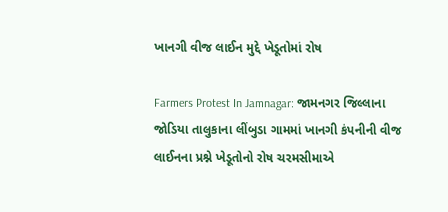ખાનગી વીજ લાઈન મુદ્દે ખેડૂતોમાં રોષ

Farmers Protest In Jamnagar: જામનગર જિલ્લાના જોડિયા તાલુકાના લીંબુડા ગામમાં ખાનગી કંપનીની વીજ લાઈનના પ્રશ્ને ખેડૂતોનો રોષ ચરમસીમાએ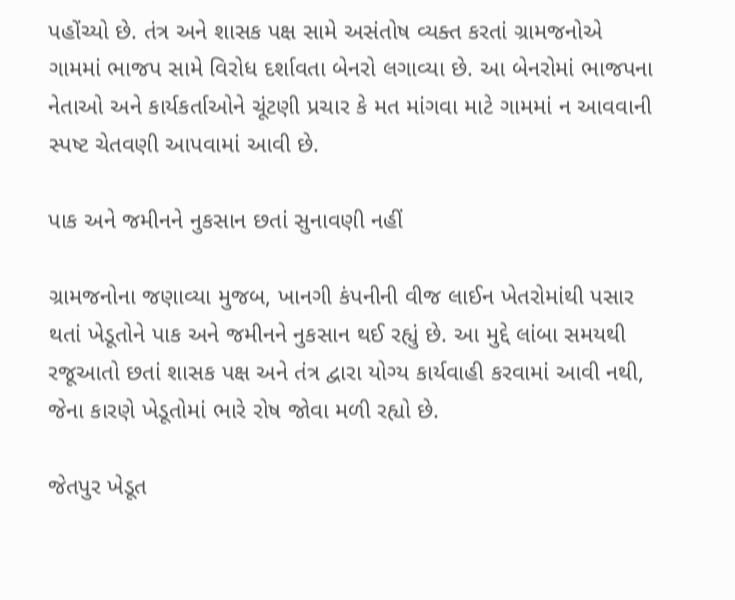પહોંચ્યો છે. તંત્ર અને શાસક પક્ષ સામે અસંતોષ વ્યક્ત કરતાં ગ્રામજનોએ ગામમાં ભાજપ સામે વિરોધ દર્શાવતા બેનરો લગાવ્યા છે. આ બેનરોમાં ભાજપના નેતાઓ અને કાર્યકર્તાઓને ચૂંટણી પ્રચાર કે મત માંગવા માટે ગામમાં ન આવવાની સ્પષ્ટ ચેતવણી આપવામાં આવી છે.

પાક અને જમીનને નુકસાન છતાં સુનાવણી નહીં

ગ્રામજનોના જણાવ્યા મુજબ, ખાનગી કંપનીની વીજ લાઈન ખેતરોમાંથી પસાર થતાં ખેડૂતોને પાક અને જમીનને નુકસાન થઈ રહ્યું છે. આ મુદ્દે લાંબા સમયથી રજૂઆતો છતાં શાસક પક્ષ અને તંત્ર દ્વારા યોગ્ય કાર્યવાહી કરવામાં આવી નથી, જેના કારણે ખેડૂતોમાં ભારે રોષ જોવા મળી રહ્યો છે.

જેતપુર ખેડૂત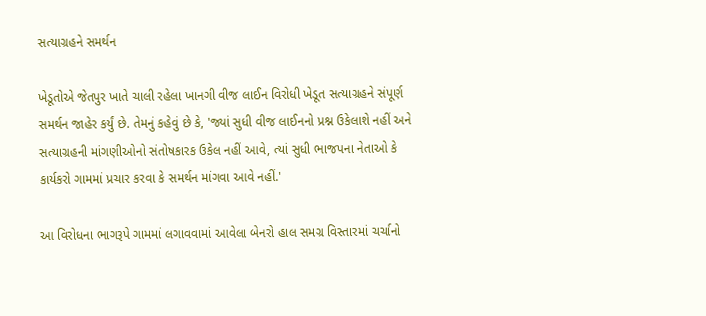સત્યાગ્રહને સમર્થન

ખેડૂતોએ જેતપુર ખાતે ચાલી રહેલા ખાનગી વીજ લાઈન વિરોધી ખેડૂત સત્યાગ્રહને સંપૂર્ણ સમર્થન જાહેર કર્યું છે. તેમનું કહેવું છે કે, 'જ્યાં સુધી વીજ લાઈનનો પ્રશ્ન ઉકેલાશે નહીં અને સત્યાગ્રહની માંગણીઓનો સંતોષકારક ઉકેલ નહીં આવે, ત્યાં સુધી ભાજપના નેતાઓ કે કાર્યકરો ગામમાં પ્રચાર કરવા કે સમર્થન માંગવા આવે નહીં.'

આ વિરોધના ભાગરૂપે ગામમાં લગાવવામાં આવેલા બેનરો હાલ સમગ્ર વિસ્તારમાં ચર્ચાનો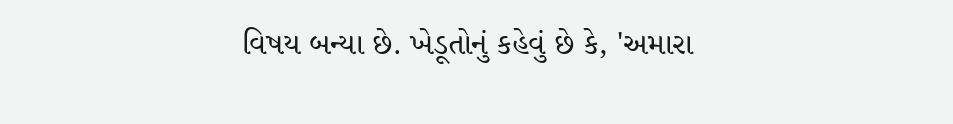વિષય બન્યા છે. ખેડૂતોનું કહેવું છે કે, 'અમારા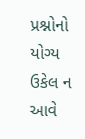પ્રશ્નોનો યોગ્ય ઉકેલ ન આવે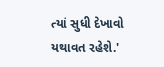ત્યાં સુધી દેખાવો યથાવત રહેશે.'